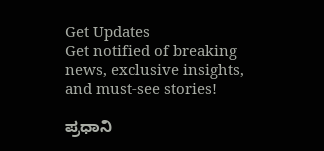Get Updates
Get notified of breaking news, exclusive insights, and must-see stories!

ಪ್ರಧಾನಿ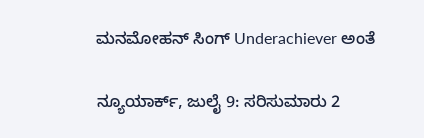ಮನಮೋಹನ್‌ ಸಿಂಗ್‌ Underachiever ಅಂತೆ

ನ್ಯೂಯಾರ್ಕ್‌, ಜುಲೈ 9: ಸರಿಸುಮಾರು 2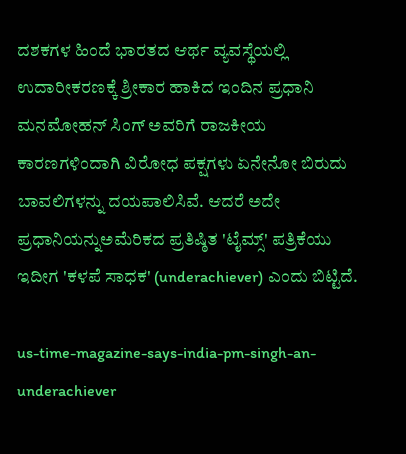ದಶಕಗಳ ಹಿಂದೆ ಭಾರತದ ಆರ್ಥ ವ್ಯವಸ್ಥೆಯಲ್ಲಿ ಉದಾರೀಕರಣಕ್ಕೆ ಶ್ರೀಕಾರ ಹಾಕಿದ ಇಂದಿನ ಪ್ರಧಾನಿ ಮನಮೋಹನ್‌ ಸಿಂಗ್‌ ಅವರಿಗೆ ರಾಜಕೀಯ ಕಾರಣಗಳಿಂದಾಗಿ ವಿರೋಧ ಪಕ್ಷಗಳು ಏನೇನೋ ಬಿರುದು ಬಾವಲಿಗಳನ್ನು ದಯಪಾಲಿಸಿವೆ. ಆದರೆ ಅದೇ ಪ್ರಧಾನಿಯನ್ನುಅಮೆರಿಕದ ಪ್ರತಿಷ್ಠಿತ 'ಟೈಮ್ಸ್‌' ಪತ್ರಿಕೆಯು ಇದೀಗ 'ಕಳಪೆ ಸಾಧಕ' (underachiever) ಎಂದು ಬಿಟ್ಟಿದೆ.

us-time-magazine-says-india-pm-singh-an-underachiever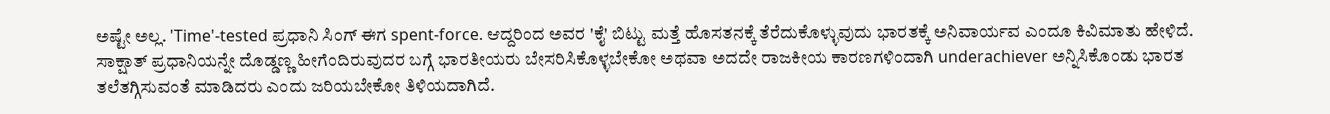ಅಷ್ಟೇ ಅಲ್ಲ. 'Time'-tested ಪ್ರಧಾನಿ ಸಿಂಗ್‌ ಈಗ spent-force. ಆದ್ದರಿಂದ ಅವರ 'ಕೈ' ಬಿಟ್ಟು ಮತ್ತೆ ಹೊಸತನಕ್ಕೆ ತೆರೆದುಕೊಳ್ಳುವುದು ಭಾರತಕ್ಕೆ ಅನಿವಾರ್ಯವ ಎಂದೂ ಕಿವಿಮಾತು ಹೇಳಿದೆ. ಸಾಕ್ಷಾತ್ ಪ್ರಧಾನಿಯನ್ನೇ ದೊಡ್ಡಣ್ಣ ಹೀಗೆಂದಿರುವುದರ ಬಗ್ಗೆ ಭಾರತೀಯರು ಬೇಸರಿಸಿಕೊಳ್ಳಬೇಕೋ ಅಥವಾ ಅದದೇ ರಾಜಕೀಯ ಕಾರಣಗಳಿಂದಾಗಿ underachiever ಅನ್ನಿಸಿಕೊಂಡು ಭಾರತ ತಲೆತಗ್ಗಿಸುವಂತೆ ಮಾಡಿದರು ಎಂದು ಜರಿಯಬೇಕೋ ತಿಳಿಯದಾಗಿದೆ.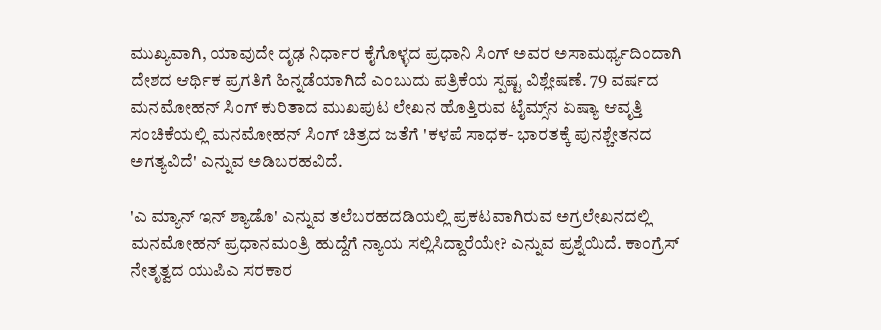ಮುಖ್ಯವಾಗಿ, ಯಾವುದೇ ದೃಢ ನಿರ್ಧಾರ ಕೈಗೊಳ್ಳದ ಪ್ರಧಾನಿ ಸಿಂಗ್‌ ಅವರ ಅಸಾಮರ್ಥ್ಯದಿಂದಾಗಿ ದೇಶದ ಆರ್ಥಿಕ ಪ್ರಗತಿಗೆ ಹಿನ್ನಡೆಯಾಗಿದೆ ಎಂಬುದು ಪತ್ರಿಕೆಯ ಸ್ಪಷ್ಟ ವಿಶ್ಲೇಷಣೆ. 79 ವರ್ಷದ ಮನಮೋಹನ್‌ ಸಿಂಗ್‌ ಕುರಿತಾದ ಮುಖಪುಟ ಲೇಖನ ಹೊತ್ತಿರುವ ಟೈಮ್ಸ್‌ನ ಏಷ್ಯಾ ಆವೃತ್ತಿ ಸಂಚಿಕೆಯಲ್ಲಿ ಮನಮೋಹನ್‌ ಸಿಂಗ್‌ ಚಿತ್ರದ ಜತೆಗೆ 'ಕಳಪೆ ಸಾಧಕ- ಭಾರತಕ್ಕೆ ಪುನಶ್ಚೇತನದ ಅಗತ್ಯವಿದೆ' ಎನ್ನುವ ಅಡಿಬರಹವಿದೆ.

'ಎ ಮ್ಯಾನ್‌ ಇನ್‌ ಶ್ಯಾಡೊ' ಎನ್ನುವ ತಲೆಬರಹದಡಿಯಲ್ಲಿ ಪ್ರಕಟವಾಗಿರುವ ಅಗ್ರಲೇಖನದಲ್ಲಿ ಮನಮೋಹನ್‌ ಪ್ರಧಾನಮಂತ್ರಿ ಹುದ್ದೆಗೆ ನ್ಯಾಯ ಸಲ್ಲಿಸಿದ್ದಾರೆಯೇ? ಎನ್ನುವ ಪ್ರಶ್ನೆಯಿದೆ. ಕಾಂಗ್ರೆಸ್‌ ನೇತೃತ್ವದ ಯುಪಿಎ ಸರಕಾರ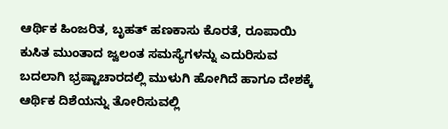ಆರ್ಥಿಕ ಹಿಂಜರಿತ, ಬೃಹತ್‌ ಹಣಕಾಸು ಕೊರತೆ, ರೂಪಾಯಿ ಕುಸಿತ ಮುಂತಾದ ಜ್ವಲಂತ ಸಮಸ್ಯೆಗಳನ್ನು ಎದುರಿಸುವ ಬದಲಾಗಿ ಭ್ರಷ್ಟಾಚಾರದಲ್ಲಿ ಮುಳುಗಿ ಹೋಗಿದೆ ಹಾಗೂ ದೇಶಕ್ಕೆ ಆರ್ಥಿಕ ದಿಶೆಯನ್ನು ತೋರಿಸುವಲ್ಲಿ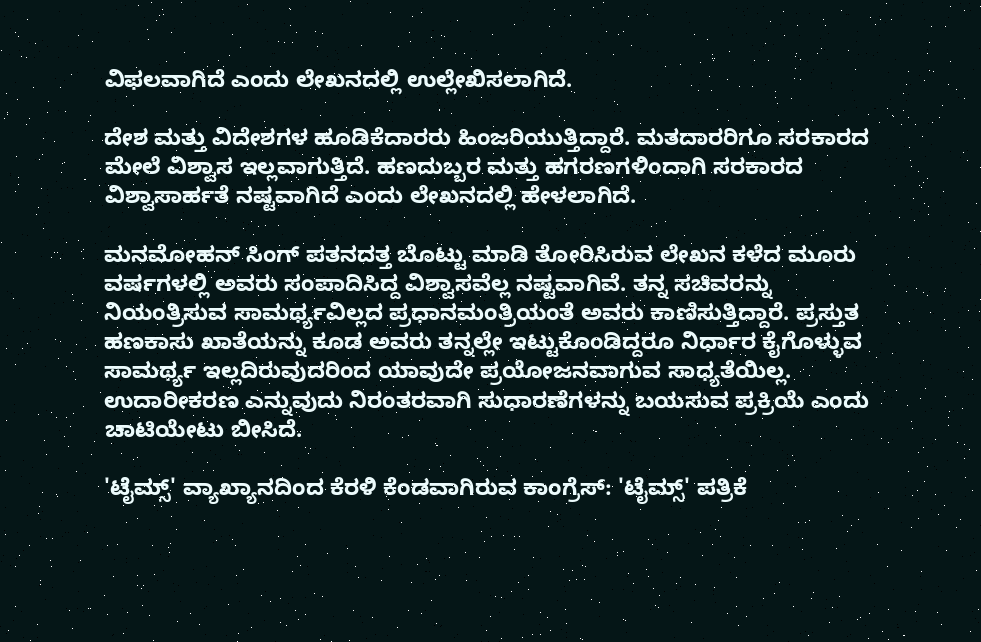ವಿಫ‌ಲವಾಗಿದೆ ಎಂದು ಲೇಖನದಲ್ಲಿ ಉಲ್ಲೇಖಿಸಲಾಗಿದೆ.

ದೇಶ ಮತ್ತು ವಿದೇಶಗಳ ಹೂಡಿಕೆದಾರರು ಹಿಂಜರಿಯುತ್ತಿದ್ದಾರೆ. ಮತದಾರರಿಗೂ ಸರಕಾರದ ಮೇಲೆ ವಿಶ್ವಾಸ ಇಲ್ಲವಾಗುತ್ತಿದೆ. ಹಣದುಬ್ಬರ ಮತ್ತು ಹಗರಣಗಳಿಂದಾಗಿ ಸರಕಾರದ ವಿಶ್ವಾಸಾರ್ಹತೆ ನಷ್ಟವಾಗಿದೆ ಎಂದು ಲೇಖನದಲ್ಲಿ ಹೇಳಲಾಗಿದೆ.

ಮನಮೋಹನ್‌ ಸಿಂಗ್‌ ಪತನದತ್ತ ಬೊಟ್ಟು ಮಾಡಿ ತೋರಿಸಿರುವ ಲೇಖನ ಕಳೆದ ಮೂರು ವರ್ಷಗಳಲ್ಲಿ ಅವರು ಸಂಪಾದಿಸಿದ್ದ ವಿಶ್ವಾಸವೆಲ್ಲ ನಷ್ಟವಾಗಿವೆ. ತನ್ನ ಸಚಿವರನ್ನು ನಿಯಂತ್ರಿಸುವ ಸಾಮರ್ಥ್ಯವಿಲ್ಲದ ಪ್ರಧಾನಮಂತ್ರಿಯಂತೆ ಅವರು ಕಾಣಿಸುತ್ತಿದ್ದಾರೆ. ಪ್ರಸ್ತುತ ಹಣಕಾಸು ಖಾತೆಯನ್ನು ಕೂಡ ಅವರು ತನ್ನಲ್ಲೇ ಇಟ್ಟುಕೊಂಡಿದ್ದರೂ ನಿರ್ಧಾರ ಕೈಗೊಳ್ಳುವ ಸಾಮರ್ಥ್ಯ ಇಲ್ಲದಿರುವುದರಿಂದ ಯಾವುದೇ ಪ್ರಯೋಜನವಾಗುವ ಸಾಧ್ಯತೆಯಿಲ್ಲ. ಉದಾರೀಕರಣ ಎನ್ನುವುದು ನಿರಂತರವಾಗಿ ಸುಧಾರಣೆಗಳನ್ನು ಬಯಸುವ ಪ್ರಕ್ರಿಯೆ ಎಂದು ಚಾಟಿಯೇಟು ಬೀಸಿದೆ.

'ಟೈಮ್ಸ್‌' ವ್ಯಾಖ್ಯಾನದಿಂದ ಕೆರಳಿ ಕೆಂಡವಾಗಿರುವ ಕಾಂಗ್ರೆಸ್: 'ಟೈಮ್ಸ್‌' ಪತ್ರಿಕೆ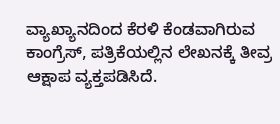ವ್ಯಾಖ್ಯಾನದಿಂದ ಕೆರಳಿ ಕೆಂಡವಾಗಿರುವ ಕಾಂಗ್ರೆಸ್, ಪತ್ರಿಕೆಯಲ್ಲಿನ ಲೇಖನಕ್ಕೆ ತೀವ್ರ ಆಕ್ಷಾಪ ವ್ಯಕ್ತಪಡಿಸಿದೆ.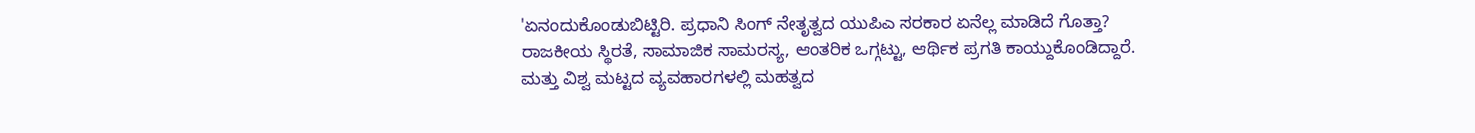'ಏನಂದುಕೊಂಡುಬಿಟ್ಟಿರಿ. ಪ್ರಧಾನಿ ಸಿಂಗ್ ನೇತೃತ್ವದ ಯುಪಿಎ ಸರಕಾರ ಏನೆಲ್ಲ ಮಾಡಿದೆ ಗೊತ್ತಾ? ರಾಜಕೀಯ ಸ್ಥಿರತೆ, ಸಾಮಾಜಿಕ ಸಾಮರಸ್ಯ, ಆಂತರಿಕ ಒಗ್ಗಟ್ಟು, ಆರ್ಥಿಕ ಪ್ರಗತಿ ಕಾಯ್ದುಕೊಂಡಿದ್ದಾರೆ. ಮತ್ತು ವಿಶ್ವ ಮಟ್ಟದ ವ್ಯವಹಾರಗಳಲ್ಲಿ ಮಹತ್ವದ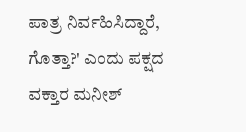ಪಾತ್ರ ನಿರ್ವಹಿಸಿದ್ದಾರೆ, ಗೊತ್ತಾ?' ಎಂದು ಪಕ್ಷದ ವಕ್ತಾರ ಮನೀಶ್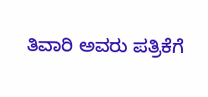ತಿವಾರಿ ಅವರು ಪತ್ರಿಕೆಗೆ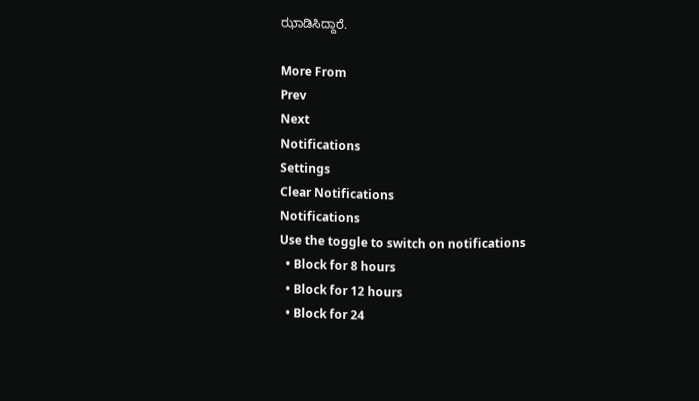ಝಾಡಿಸಿದ್ದಾರೆ.

More From
Prev
Next
Notifications
Settings
Clear Notifications
Notifications
Use the toggle to switch on notifications
  • Block for 8 hours
  • Block for 12 hours
  • Block for 24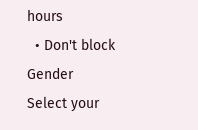hours
  • Don't block
Gender
Select your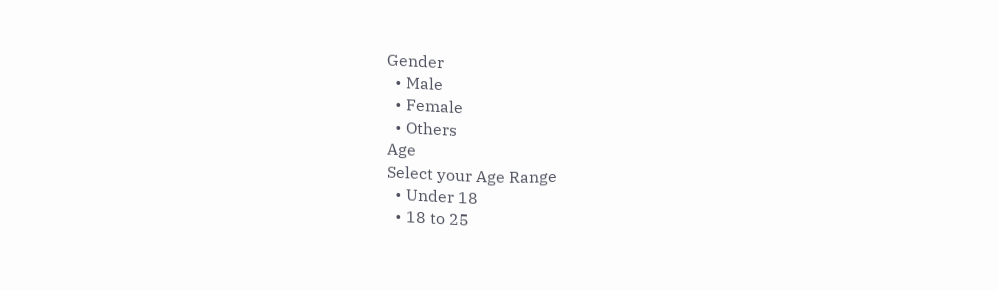Gender
  • Male
  • Female
  • Others
Age
Select your Age Range
  • Under 18
  • 18 to 25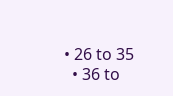• 26 to 35
  • 36 to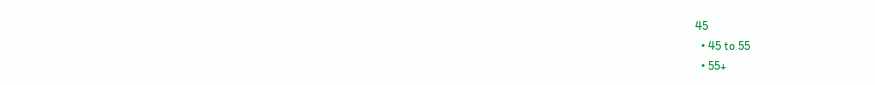45
  • 45 to 55
  • 55+